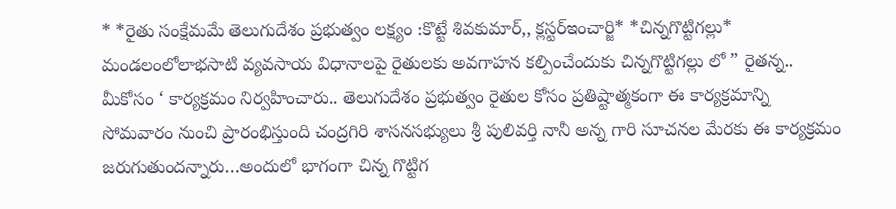* *రైతు సంక్షేమమే తెలుగుదేశం ప్రభుత్వం లక్ష్యం :కొట్టే శివకుమార్,, క్లస్టర్ఇంచార్జి* *చిన్నగొట్టిగల్లు* మండలంలోలాభసాటి వ్యవసాయ విధానాలపై రైతులకు అవగాహన కల్పించేందుకు చిన్నగొట్టిగల్లు లో ” రైతన్న.. మీకోసం ‘ కార్యక్రమం నిర్వహించారు.. తెలుగుదేశం ప్రభుత్వం రైతుల కోసం ప్రతిష్టాత్మకంగా ఈ కార్యక్రమాన్ని సోమవారం నుంచి ప్రారంభిస్తుంది చంద్రగిరి శాసనసభ్యులు శ్రీ పులివర్తి నానీ అన్న గారి సూచనల మేరకు ఈ కార్యక్రమం జరుగుతుందన్నారు…అందులో భాగంగా చిన్న గొట్టిగ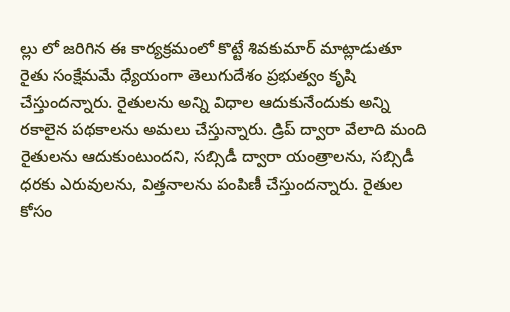ల్లు లో జరిగిన ఈ కార్యక్రమంలో కొట్టే శివకుమార్ మాట్లాడుతూ రైతు సంక్షేమమే ధ్యేయంగా తెలుగుదేశం ప్రభుత్వం కృషి చేస్తుందన్నారు. రైతులను అన్ని విధాల ఆదుకునేందుకు అన్ని రకాలైన పథకాలను అమలు చేస్తున్నారు. డ్రిప్ ద్వారా వేలాది మంది రైతులను ఆదుకుంటుందని, సబ్సిడీ ద్వారా యంత్రాలను, సబ్సిడీ ధరకు ఎరువులను, విత్తనాలను పంపిణీ చేస్తుందన్నారు. రైతుల కోసం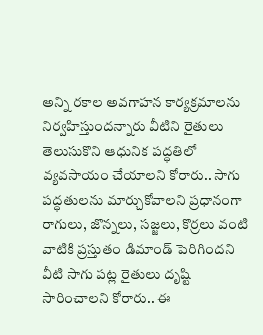అన్ని రకాల అవగాహన కార్యక్రమాలను నిర్వహిస్తుందన్నారు వీటిని రైతులు తెలుసుకొని ఆధునిక పద్ధతిలో వ్యవసాయం చేయాలని కోరారు.. సాగు పద్ధతులను మార్చుకోవాలని ప్రధానంగా రాగులు, జొన్నలు, సజ్జలు, కొర్రలు వంటి వాటికి ప్రస్తుతం డిమాండ్ పెరిగిందని వీటి సాగు పట్ల రైతులు దృష్టి సారించాలని కోరారు.. ఈ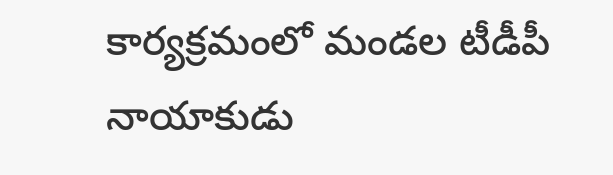కార్యక్రమంలో మండల టీడీపీ నాయాకుడు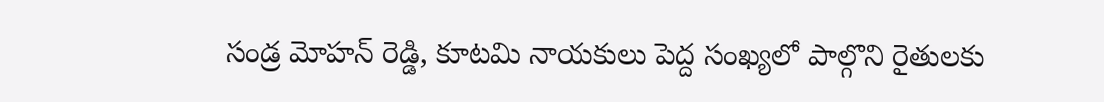సండ్ర మోహన్ రెడ్డి, కూటమి నాయకులు పెద్ద సంఖ్యలో పాల్గొని రైతులకు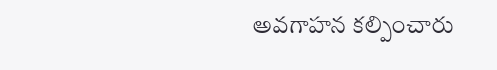అవగాహన కల్పించారు